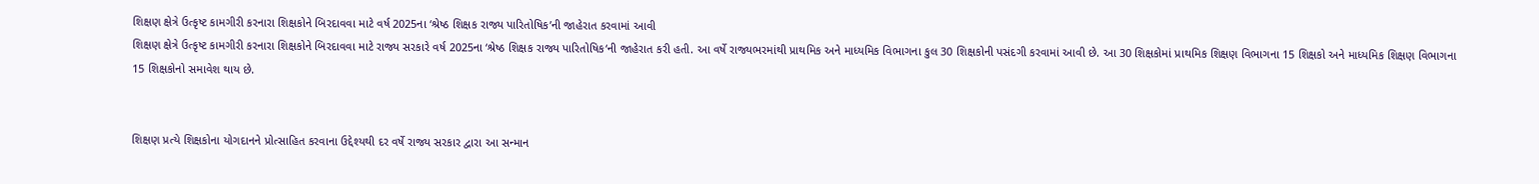શિક્ષણ ક્ષેત્રે ઉત્કૃષ્ટ કામગીરી કરનારા શિક્ષકોને બિરદાવવા માટે વર્ષ 2025ના ‘શ્રેષ્ઠ શિક્ષક રાજ્ય પારિતોષિક’ની જાહેરાત કરવામાં આવી
શિક્ષણ ક્ષેત્રે ઉત્કૃષ્ટ કામગીરી કરનારા શિક્ષકોને બિરદાવવા માટે રાજ્ય સરકારે વર્ષ 2025ના ‘શ્રેષ્ઠ શિક્ષક રાજ્ય પારિતોષિક‘ની જાહેરાત કરી હતી. આ વર્ષે રાજ્યભરમાંથી પ્રાથમિક અને માધ્યમિક વિભાગના કુલ 30 શિક્ષકોની પસંદગી કરવામાં આવી છે. આ 30 શિક્ષકોમાં પ્રાથમિક શિક્ષણ વિભાગના 15 શિક્ષકો અને માધ્યમિક શિક્ષણ વિભાગના 15 શિક્ષકોનો સમાવેશ થાય છે.


શિક્ષણ પ્રત્યે શિક્ષકોના યોગદાનને પ્રોત્સાહિત કરવાના ઉદ્દેશ્યથી દર વર્ષે રાજ્ય સરકાર દ્વારા આ સન્માન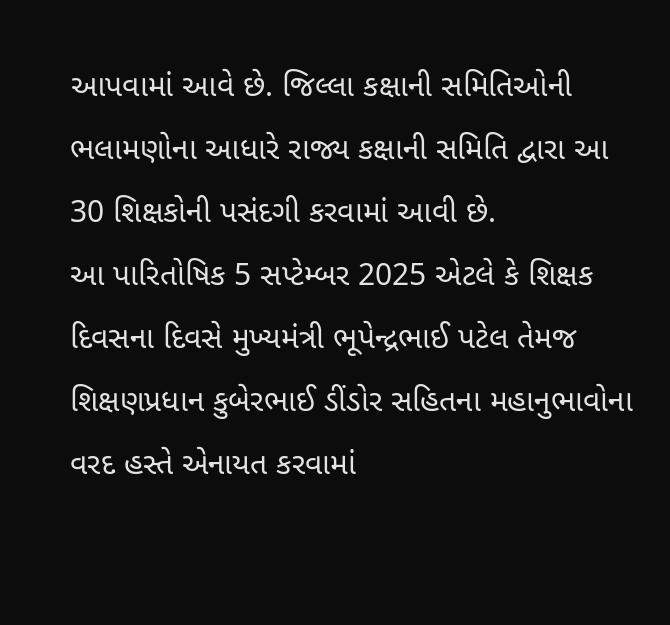આપવામાં આવે છે. જિલ્લા કક્ષાની સમિતિઓની ભલામણોના આધારે રાજ્ય કક્ષાની સમિતિ દ્વારા આ 30 શિક્ષકોની પસંદગી કરવામાં આવી છે.
આ પારિતોષિક 5 સપ્ટેમ્બર 2025 એટલે કે શિક્ષક દિવસના દિવસે મુખ્યમંત્રી ભૂપેન્દ્રભાઈ પટેલ તેમજ શિક્ષણપ્રધાન કુબેરભાઈ ડીંડોર સહિતના મહાનુભાવોના વરદ હસ્તે એનાયત કરવામાં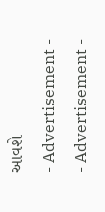આવશે
- Advertisement -
- Advertisement -